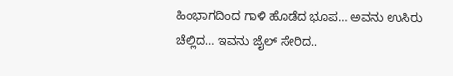ಹಿಂಭಾಗದಿಂದ ಗಾಳಿ ಹೊಡೆದ ಭೂಪ… ಅವನು ಉಸಿರು ಚೆಲ್ಲಿದ… ಇವನು ಜೈಲ್ ಸೇರಿದ..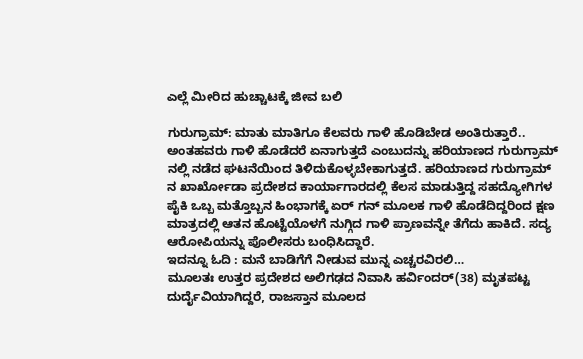ಎಲ್ಲೆ ಮೀರಿದ ಹುಚ್ಚಾಟಕ್ಕೆ ಜೀವ ಬಲಿ

ಗುರುಗ್ರಾಮ್: ಮಾತು ಮಾತಿಗೂ ಕೆಲವರು ಗಾಳಿ ಹೊಡಿಬೇಡ ಅಂತಿರುತ್ತಾರೆ.. ಅಂತಹವರು ಗಾಳಿ ಹೊಡೆದರೆ ಏನಾಗುತ್ತದೆ ಎಂಬುದನ್ನು ಹರಿಯಾಣದ ಗುರುಗ್ರಾಮ್ ನಲ್ಲಿ ನಡೆದ ಘಟನೆಯಿಂದ ತಿಳಿದುಕೊಳ್ಳಬೇಕಾಗುತ್ತದೆ. ಹರಿಯಾಣದ ಗುರುಗ್ರಾಮ್ ನ ಖಾರ್ಖೋಡಾ ಪ್ರದೇಶದ ಕಾರ್ಯಾಗಾರದಲ್ಲಿ ಕೆಲಸ ಮಾಡುತ್ತಿದ್ದ ಸಹದ್ಯೋಗಿಗಳ ಪೈಕಿ ಒಬ್ಬ ಮತ್ತೊಬ್ಬನ ಹಿಂಭಾಗಕ್ಕೆ ಏರ್ ಗನ್ ಮೂಲಕ ಗಾಳಿ ಹೊಡೆದಿದ್ದರಿಂದ ಕ್ಷಣ ಮಾತ್ರದಲ್ಲಿ ಆತನ ಹೊಟ್ಟೆಯೊಳಗೆ ನುಗ್ಗಿದ ಗಾಳಿ ಪ್ರಾಣವನ್ನೇ ತೆಗೆದು ಹಾಕಿದೆ. ಸದ್ಯ ಆರೋಪಿಯನ್ನು ಪೊಲೀಸರು ಬಂಧಿಸಿದ್ದಾರೆ.
ಇದನ್ನೂ ಓದಿ : ಮನೆ ಬಾಡಿಗೆಗೆ ನೀಡುವ ಮುನ್ನ ಎಚ್ಚರವಿರಲಿ…
ಮೂಲತಃ ಉತ್ತರ ಪ್ರದೇಶದ ಅಲಿಗಢದ ನಿವಾಸಿ ಹರ್ವಿಂದರ್(38) ಮೃತಪಟ್ಟ ದುರ್ದೈವಿಯಾಗಿದ್ದರೆ, ರಾಜಸ್ತಾನ ಮೂಲದ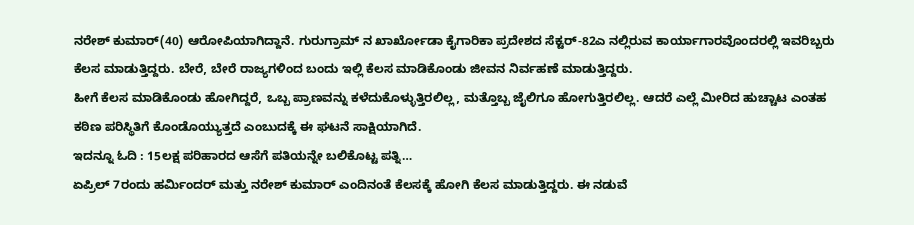ನರೇಶ್ ಕುಮಾರ್(40) ಆರೋಪಿಯಾಗಿದ್ದಾನೆ. ಗುರುಗ್ರಾಮ್ ನ ಖಾರ್ಖೋಡಾ ಕೈಗಾರಿಕಾ ಪ್ರದೇಶದ ಸೆಕ್ಟರ್-82ಎ ನಲ್ಲಿರುವ ಕಾರ್ಯಾಗಾರವೊಂದರಲ್ಲಿ ಇವರಿಬ್ಬರು ಕೆಲಸ ಮಾಡುತ್ತಿದ್ದರು. ಬೇರೆ, ಬೇರೆ ರಾಜ್ಯಗಳಿಂದ ಬಂದು ಇಲ್ಲಿ ಕೆಲಸ ಮಾಡಿಕೊಂಡು ಜೀವನ ನಿರ್ವಹಣೆ ಮಾಡುತ್ತಿದ್ದರು.
ಹೀಗೆ ಕೆಲಸ ಮಾಡಿಕೊಂಡು ಹೋಗಿದ್ದರೆ, ಒಬ್ಬ ಪ್ರಾಣವನ್ನು ಕಳೆದುಕೊಳ್ಳುತ್ತಿರಲಿಲ್ಲ, ಮತ್ತೊಬ್ಬ ಜೈಲಿಗೂ ಹೋಗುತ್ತಿರಲಿಲ್ಲ. ಆದರೆ ಎಲ್ಲೆ ಮೀರಿದ ಹುಚ್ಚಾಟ ಎಂತಹ ಕಠಿಣ ಪರಿಸ್ಥಿತಿಗೆ ಕೊಂಡೊಯ್ಯುತ್ತದೆ ಎಂಬುದಕ್ಕೆ ಈ ಘಟನೆ ಸಾಕ್ಷಿಯಾಗಿದೆ.
ಇದನ್ನೂ ಓದಿ : 15ಲಕ್ಷ ಪರಿಹಾರದ ಆಸೆಗೆ ಪತಿಯನ್ನೇ ಬಲಿಕೊಟ್ಟ ಪತ್ನಿ…
ಏಪ್ರಿಲ್ 7ರಂದು ಹರ್ಮಿಂದರ್ ಮತ್ತು ನರೇಶ್ ಕುಮಾರ್ ಎಂದಿನಂತೆ ಕೆಲಸಕ್ಕೆ ಹೋಗಿ ಕೆಲಸ ಮಾಡುತ್ತಿದ್ದರು. ಈ ನಡುವೆ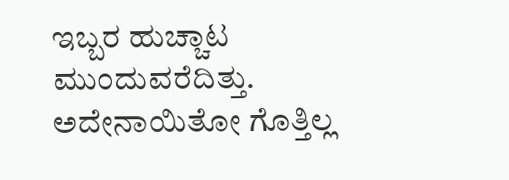ಇಬ್ಬರ ಹುಚ್ಚಾಟ ಮುಂದುವರೆದಿತ್ತು. ಅದೇನಾಯಿತೋ ಗೊತ್ತಿಲ್ಲ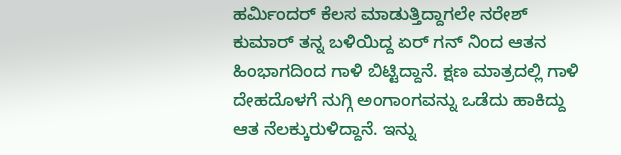ಹರ್ಮಿಂದರ್ ಕೆಲಸ ಮಾಡುತ್ತಿದ್ದಾಗಲೇ ನರೇಶ್ ಕುಮಾರ್ ತನ್ನ ಬಳಿಯಿದ್ದ ಏರ್ ಗನ್ ನಿಂದ ಆತನ ಹಿಂಭಾಗದಿಂದ ಗಾಳಿ ಬಿಟ್ಟಿದ್ದಾನೆ. ಕ್ಷಣ ಮಾತ್ರದಲ್ಲಿ ಗಾಳಿ ದೇಹದೊಳಗೆ ನುಗ್ಗಿ ಅಂಗಾಂಗವನ್ನು ಒಡೆದು ಹಾಕಿದ್ದು ಆತ ನೆಲಕ್ಕುರುಳಿದ್ದಾನೆ. ಇನ್ನು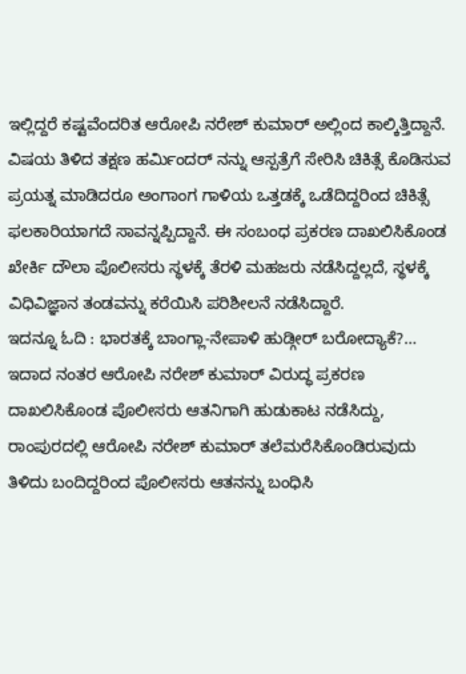ಇಲ್ಲಿದ್ದರೆ ಕಷ್ಟವೆಂದರಿತ ಆರೋಪಿ ನರೇಶ್ ಕುಮಾರ್ ಅಲ್ಲಿಂದ ಕಾಲ್ಕಿತ್ತಿದ್ದಾನೆ.
ವಿಷಯ ತಿಳಿದ ತಕ್ಷಣ ಹರ್ಮಿಂದರ್ ನನ್ನು ಆಸ್ಪತ್ರೆಗೆ ಸೇರಿಸಿ ಚಿಕಿತ್ಸೆ ಕೊಡಿಸುವ ಪ್ರಯತ್ನ ಮಾಡಿದರೂ ಅಂಗಾಂಗ ಗಾಳಿಯ ಒತ್ತಡಕ್ಕೆ ಒಡೆದಿದ್ದರಿಂದ ಚಿಕಿತ್ಸೆ ಫಲಕಾರಿಯಾಗದೆ ಸಾವನ್ನಪ್ಪಿದ್ದಾನೆ. ಈ ಸಂಬಂಧ ಪ್ರಕರಣ ದಾಖಲಿಸಿಕೊಂಡ ಖೇರ್ಕಿ ದೌಲಾ ಪೊಲೀಸರು ಸ್ಥಳಕ್ಕೆ ತೆರಳಿ ಮಹಜರು ನಡೆಸಿದ್ದಲ್ಲದೆ, ಸ್ಥಳಕ್ಕೆ ವಿಧಿವಿಜ್ಞಾನ ತಂಡವನ್ನು ಕರೆಯಿಸಿ ಪರಿಶೀಲನೆ ನಡೆಸಿದ್ದಾರೆ.
ಇದನ್ನೂ ಓದಿ : ಭಾರತಕ್ಕೆ ಬಾಂಗ್ಲಾ-ನೇಪಾಳಿ ಹುಡ್ಗೀರ್ ಬರೋದ್ಯಾಕೆ?…
ಇದಾದ ನಂತರ ಆರೋಪಿ ನರೇಶ್ ಕುಮಾರ್ ವಿರುದ್ಧ ಪ್ರಕರಣ ದಾಖಲಿಸಿಕೊಂಡ ಪೊಲೀಸರು ಆತನಿಗಾಗಿ ಹುಡುಕಾಟ ನಡೆಸಿದ್ದು, ರಾಂಪುರದಲ್ಲಿ ಆರೋಪಿ ನರೇಶ್ ಕುಮಾರ್ ತಲೆಮರೆಸಿಕೊಂಡಿರುವುದು ತಿಳಿದು ಬಂದಿದ್ದರಿಂದ ಪೊಲೀಸರು ಆತನನ್ನು ಬಂಧಿಸಿ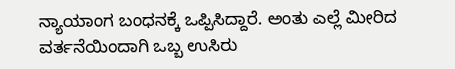ನ್ಯಾಯಾಂಗ ಬಂಧನಕ್ಕೆ ಒಪ್ಪಿಸಿದ್ದಾರೆ. ಅಂತು ಎಲ್ಲೆ ಮೀರಿದ ವರ್ತನೆಯಿಂದಾಗಿ ಒಬ್ಬ ಉಸಿರು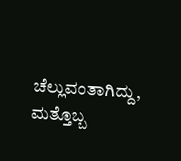ಚೆಲ್ಲುವಂತಾಗಿದ್ದು, ಮತ್ತೊಬ್ಬ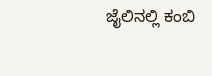ಜೈಲಿನಲ್ಲಿ ಕಂಬಿ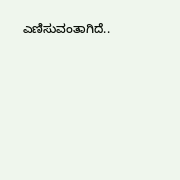ಎಣಿಸುವಂತಾಗಿದೆ..